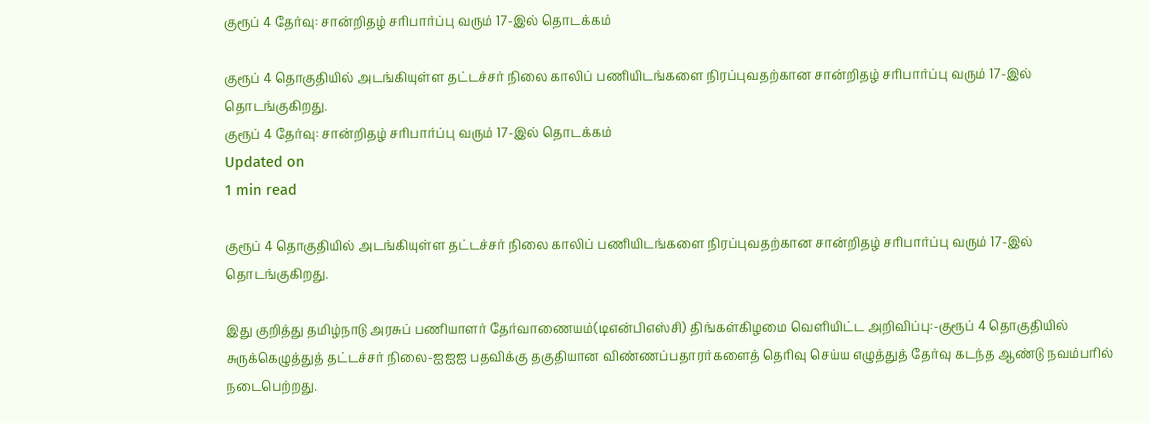குரூப் 4 தேர்வு: சான்றிதழ் சரிபார்ப்பு வரும் 17-இல் தொடக்கம்

குரூப் 4 தொகுதியில் அடங்கியுள்ள தட்டச்சர் நிலை காலிப் பணியிடங்களை நிரப்புவதற்கான சான்றிதழ் சரிபார்ப்பு வரும் 17-இல் தொடங்குகிறது.
குரூப் 4 தேர்வு: சான்றிதழ் சரிபார்ப்பு வரும் 17-இல் தொடக்கம்
Updated on
1 min read

குரூப் 4 தொகுதியில் அடங்கியுள்ள தட்டச்சர் நிலை காலிப் பணியிடங்களை நிரப்புவதற்கான சான்றிதழ் சரிபார்ப்பு வரும் 17-இல் தொடங்குகிறது.

இது குறித்து தமிழ்நாடு அரசுப் பணியாளர் தேர்வாணையம்(டிஎன்பிஎஸ்சி) திங்கள்கிழமை வெளியிட்ட அறிவிப்பு:-குரூப் 4 தொகுதியில் சுருக்கெழுத்துத் தட்டச்சர் நிலை-ஐஐஐ பதவிக்கு தகுதியான விண்ணப்பதாரர்களைத் தெரிவு செய்ய எழுத்துத் தேர்வு கடந்த ஆண்டு நவம்பரில் நடைபெற்றது.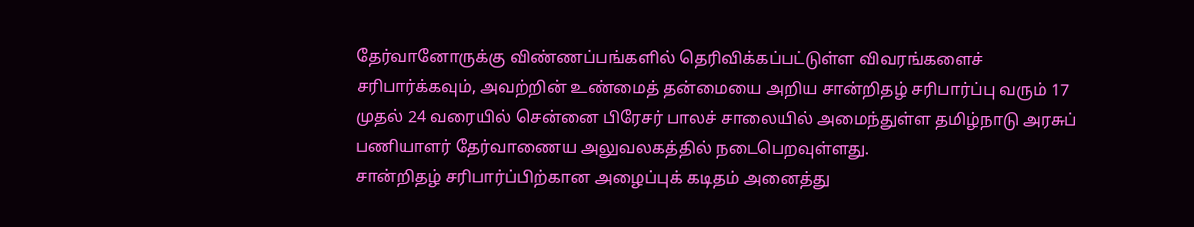தேர்வானோருக்கு விண்ணப்பங்களில் தெரிவிக்கப்பட்டுள்ள விவரங்களைச் சரிபார்க்கவும், அவற்றின் உண்மைத் தன்மையை அறிய சான்றிதழ் சரிபார்ப்பு வரும் 17 முதல் 24 வரையில் சென்னை பிரேசர் பாலச் சாலையில் அமைந்துள்ள தமிழ்நாடு அரசுப் பணியாளர் தேர்வாணைய அலுவலகத்தில் நடைபெறவுள்ளது.
சான்றிதழ் சரிபார்ப்பிற்கான அழைப்புக் கடிதம் அனைத்து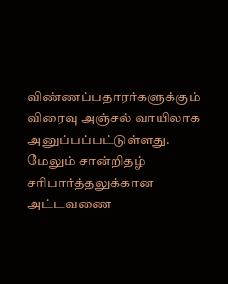விண்ணப்பதாரர்களுக்கும் விரைவு அஞ்சல் வாயிலாக அனுப்பப்பட்டுள்ளது. மேலும் சான்றிதழ் சரிபார்த்தலுக்கான அட்டவணை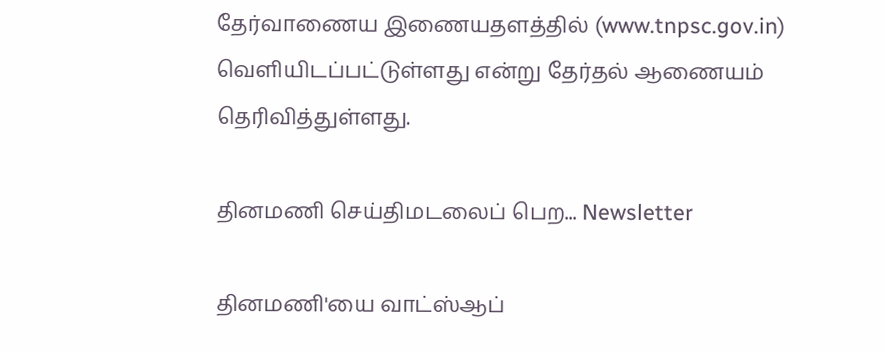தேர்வாணைய இணையதளத்தில் (www.tnpsc.gov.in) வெளியிடப்பட்டுள்ளது என்று தேர்தல் ஆணையம் தெரிவித்துள்ளது.

தினமணி செய்திமடலைப் பெற... Newsletter

தினமணி'யை வாட்ஸ்ஆப்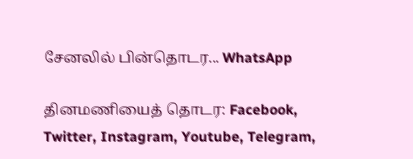சேனலில் பின்தொடர... WhatsApp

தினமணியைத் தொடர: Facebook, Twitter, Instagram, Youtube, Telegram,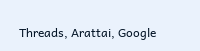Threads, Arattai, Google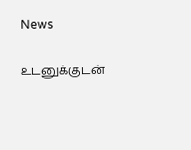News

உடனுக்குடன்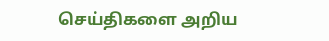செய்திகளை அறிய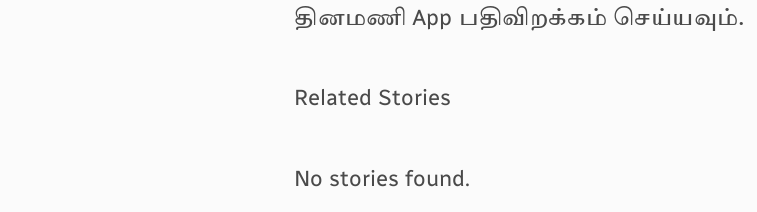தினமணி App பதிவிறக்கம் செய்யவும்.

Related Stories

No stories found.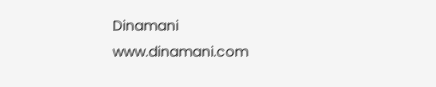Dinamani
www.dinamani.com